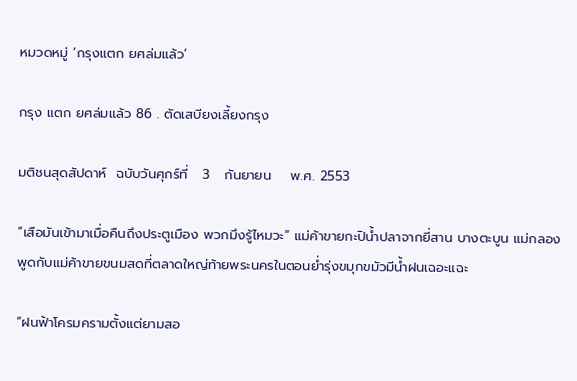หมวดหมู่ ‘กรุงแตก ยศล่มแล้ว’

กรุง แตก ยศล่มแล้ว 86 . ตัดเสบียงเลี้ยงกรุง

มติชนสุดสัปดาห์  ฉบับวันศุกร์ที่   3   กันยายน    พ.ศ. 2553

“เสือมันเข้ามาเมื่อคืนถึงประตูเมือง พวกมึงรู้ไหมวะ” แม่ค้าขายกะปิน้ำปลาจากยี่สาน บางตะบูน แม่กลอง พูดกับแม่ค้าขายขนมสดที่ตลาดใหญ่ท้ายพระนครในตอนย่ำรุ่งขมุกขมัวมีน้ำฝนเฉอะแฉะ

“ฝนฟ้าโครมครามตั้งแต่ยามสอ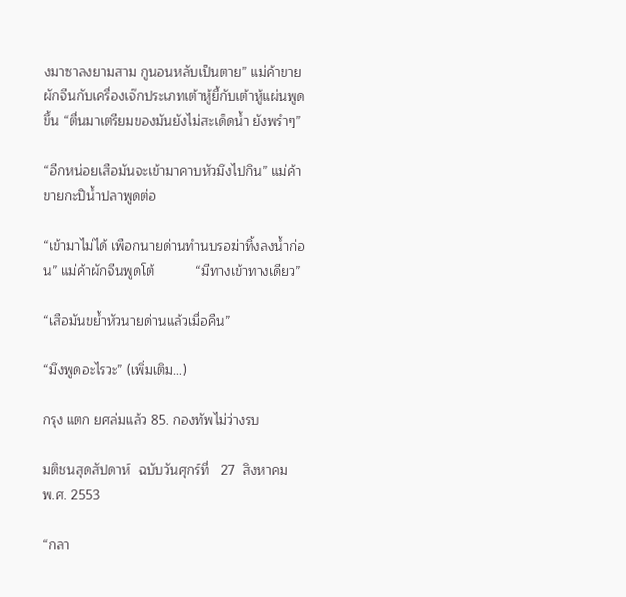งมาซาลงยามสาม กูนอนหลับเป็นตาย” แม่ค้าขายผักจีนกับเครื่องเจ๊กประเภทเต้าหู้ยี้กับเต้าหู้แผ่นพูดขึ้น “ตื่นมาเตรียมของมันยังไม่สะเด็ดน้ำ ยังพรำๆ”

“อีกหน่อยเสือมันจะเข้ามาคาบหัวมึงไปกิน” แม่ค้าขายกะปิน้ำปลาพูดต่อ

“เข้ามาไม่ได้ เพือกนายด่านทำนบรอฆ่าทิ้งลงน้ำก่อน” แม่ค้าผักจีนพูดโต้           “มีทางเข้าทางเดียว”

“เสือมันขย้ำหัวนายด่านแล้วเมื่อคืน”

“มึงพูดอะไรวะ” (เพิ่มเติม…)

กรุง แตก ยศล่มแล้ว 85. กองทัพไม่ว่างรบ

มติชนสุดสัปดาห์  ฉบับวันศุกร์ที่   27  สิงหาคม    พ.ศ. 2553

“กลา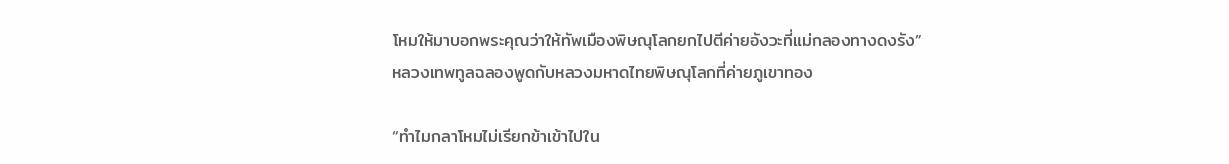โหมให้มาบอกพระคุณว่าให้ทัพเมืองพิษณุโลกยกไปตีค่ายอังวะที่แม่กลองทางดงรัง” หลวงเทพทูลฉลองพูดกับหลวงมหาดไทยพิษณุโลกที่ค่ายภูเขาทอง

“ทำไมกลาโหมไม่เรียกข้าเข้าไปใน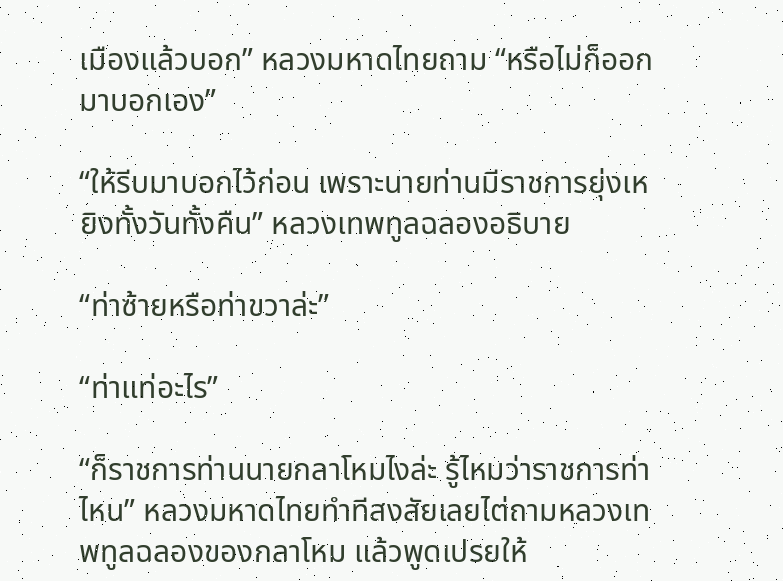เมืองแล้วบอก” หลวงมหาดไทยถาม “หรือไม่ก็ออกมาบอกเอง”

“ให้รีบมาบอกไว้ก่อน เพราะนายท่านมีราชการยุ่งเหยิงทั้งวันทั้งคืน” หลวงเทพทูลฉลองอธิบาย

“ท่าซ้ายหรือท่าขวาล่ะ”

“ท่าแท่อะไร”

“ก็ราชการท่านนายกลาโหมไงล่ะ รู้ไหมว่าราชการท่าไหน” หลวงมหาดไทยทำทีสงสัยเลยไต่ถามหลวงเทพทูลฉลองของกลาโหม แล้วพูดเปรยให้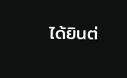ได้ยินต่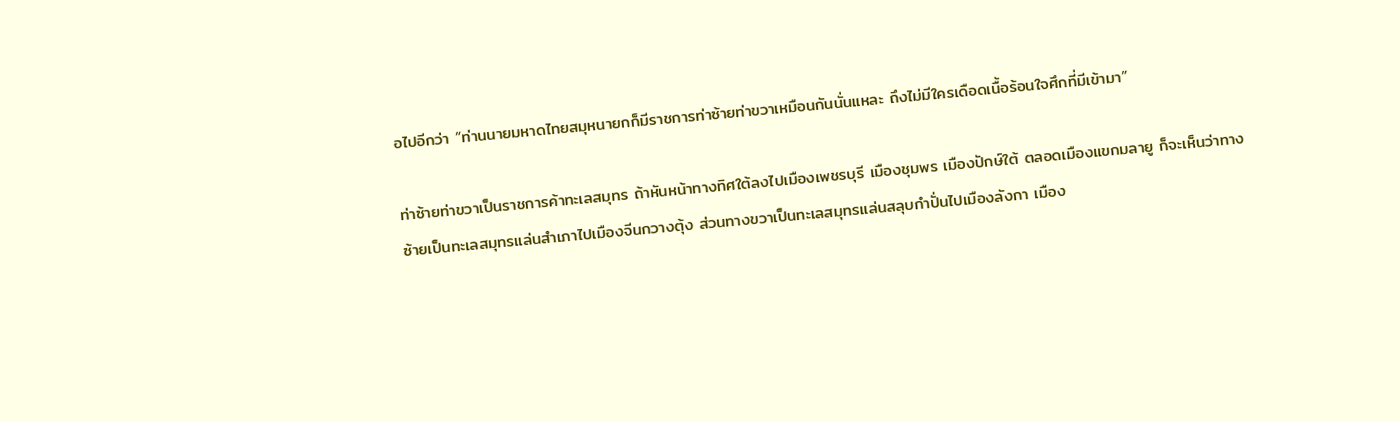อไปอีกว่า “ท่านนายมหาดไทยสมุหนายกก็มีราชการท่าซ้ายท่าขวาเหมือนกันนั่นแหละ ถึงไม่มีใครเดือดเนื้อร้อนใจศึกที่มีเข้ามา”

ท่าซ้ายท่าขวาเป็นราชการค้าทะเลสมุทร ถ้าหันหน้าทางทิศใต้ลงไปเมืองเพชรบุรี เมืองชุมพร เมืองปักษ์ใต้ ตลอดเมืองแขกมลายู ก็จะเห็นว่าทางซ้ายเป็นทะเลสมุทรแล่นสำเภาไปเมืองจีนกวางตุ้ง ส่วนทางขวาเป็นทะเลสมุทรแล่นสลุบกำปั่นไปเมืองลังกา เมือง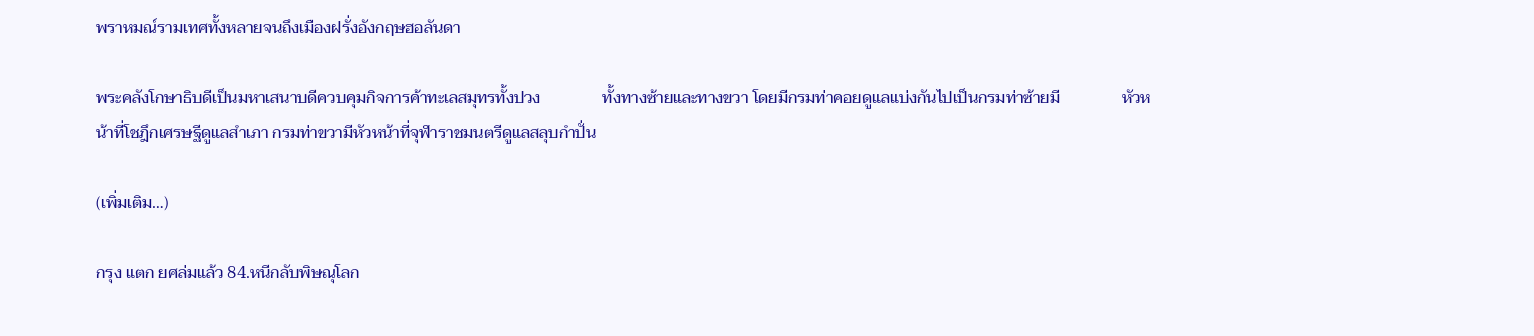พราหมณ์รามเทศทั้งหลายจนถึงเมืองฝรั่งอังกฤษฮอลันดา

พระคลังโกษาธิบดีเป็นมหาเสนาบดีควบคุมกิจการค้าทะเลสมุทรทั้งปวง               ทั้งทางซ้ายและทางขวา โดยมีกรมท่าคอยดูแลแบ่งกันไปเป็นกรมท่าซ้ายมี               หัวหน้าที่โชฎึกเศรษฐีดูแลสำเภา กรมท่าขวามีหัวหน้าที่จุฬาราชมนตรีดูแลสลุบกำปั่น

(เพิ่มเติม…)

กรุง แตก ยศล่มแล้ว 84.หนีกลับพิษณุโลก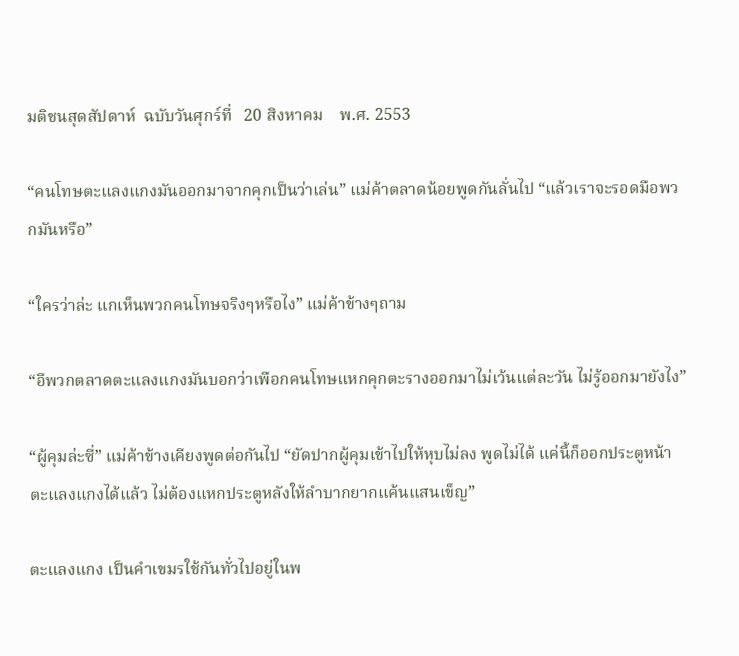มติชนสุดสัปดาห์  ฉบับวันศุกร์ที่   20 สิงหาคม    พ.ศ. 2553

“คนโทษตะแลงแกงมันออกมาจากคุกเป็นว่าเล่น” แม่ค้าตลาดน้อยพูดกันลั่นไป “แล้วเราจะรอดมือพวกมันหรือ”

“ใครว่าล่ะ แกเห็นพวกคนโทษจริงๆหรือไง” แม่ค้าข้างๆถาม

“อีพวกตลาดตะแลงแกงมันบอกว่าเพือกคนโทษแหกคุกตะรางออกมาไม่เว้นแต่ละวัน ไม่รู้ออกมายังไง”

“ผู้คุมล่ะซี่” แม่ค้าข้างเคียงพูดต่อกันไป “ยัดปากผู้คุมเข้าไปให้หุบไม่ลง พูดไม่ได้ แค่นี้ก็ออกประตูหน้าตะแลงแกงได้แล้ว ไม่ต้องแหกประตูหลังให้ลำบากยากแค้นแสนเข็ญ”

ตะแลงแกง เป็นคำเขมรใช้กันทั่วไปอยู่ในพ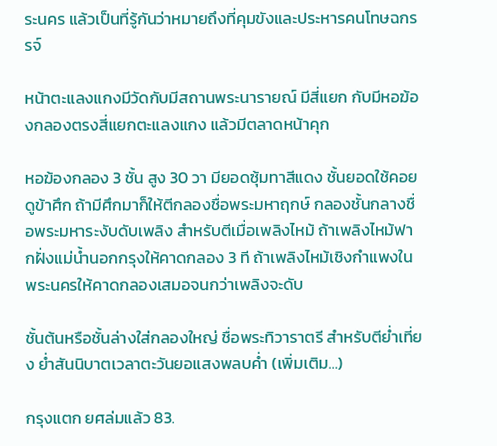ระนคร แล้วเป็นที่รู้กันว่าหมายถึงที่คุมขังและประหารคนโทษฉกรรจ์

หน้าตะแลงแกงมีวัดกับมีสถานพระนารายณ์ มีสี่แยก กับมีหอฆ้องกลองตรงสี่แยกตะแลงแกง แล้วมีตลาดหน้าคุก

หอฆ้องกลอง 3 ชั้น สูง 30 วา มียอดซุ้มทาสีแดง ชั้นยอดใช้คอยดูข้าศึก ถ้ามีศึกมาก็ให้ตีกลองชื่อพระมหาฤกษ์ กลองชั้นกลางชื่อพระมหาระงับดับเพลิง สำหรับตีเมื่อเพลิงไหม้ ถ้าเพลิงไหม้ฟากฝั่งแม่น้ำนอกกรุงให้คาดกลอง 3 ที ถ้าเพลิงไหม้เชิงกำแพงในพระนครให้คาดกลองเสมอจนกว่าเพลิงจะดับ

ชั้นต้นหรือชั้นล่างใส่กลองใหญ่ ชื่อพระทิวาราตรี สำหรับตีย่ำเที่ยง ย่ำสันนิบาตเวลาตะวันยอแสงพลบค่ำ (เพิ่มเติม…)

กรุงแตก ยศล่มแล้ว 83.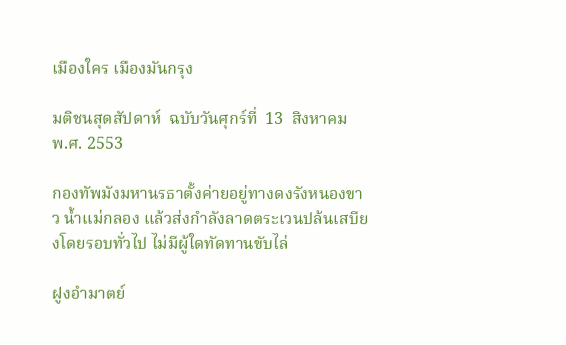เมืองใคร เมืองมันกรุง

มติชนสุดสัปดาห์  ฉบับวันศุกร์ที่  13  สิงหาคม  พ.ศ. 2553

กองทัพมังมหานรธาตั้งค่ายอยู่ทางดงรังหนองขาว น้ำแม่กลอง แล้วส่งกำลังลาดตระเวนปล้นเสบียงโดยรอบทั่วไป ไม่มีผู้ใดทัดทานขับไล่

ฝูงอำมาตย์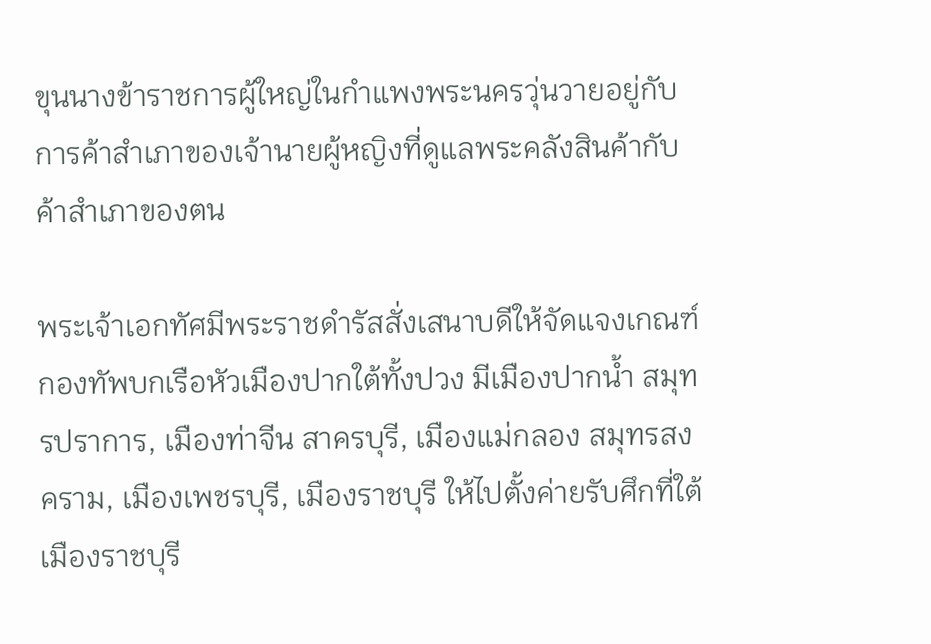ขุนนางข้าราชการผู้ใหญ่ในกำแพงพระนครวุ่นวายอยู่กับการค้าสำเภาของเจ้านายผู้หญิงที่ดูแลพระคลังสินค้ากับค้าสำเภาของตน

พระเจ้าเอกทัศมีพระราชดำรัสสั่งเสนาบดีให้จัดแจงเกณฑ์กองทัพบกเรือหัวเมืองปากใต้ทั้งปวง มีเมืองปากน้ำ สมุทรปราการ, เมืองท่าจีน สาครบุรี, เมืองแม่กลอง สมุทรสงคราม, เมืองเพชรบุรี, เมืองราชบุรี ให้ไปตั้งค่ายรับศึกที่ใต้เมืองราชบุรี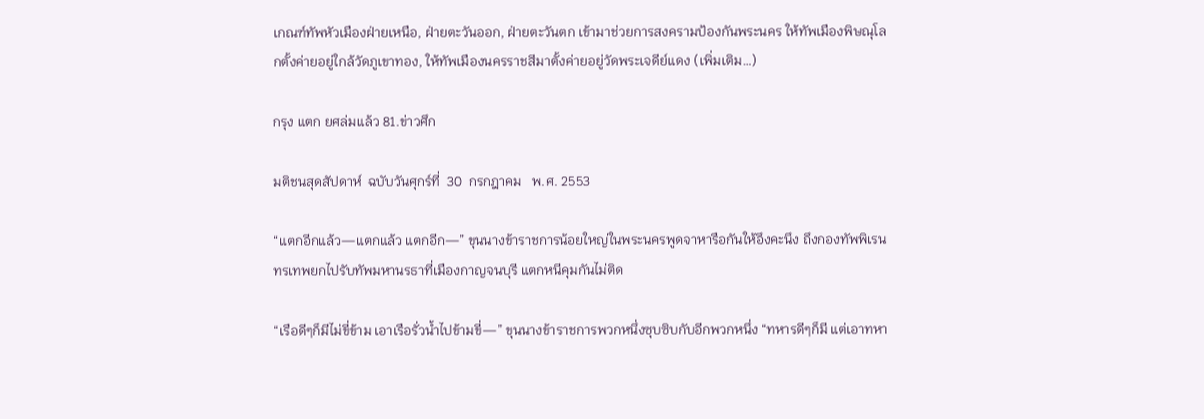เกณฑ์ทัพหัวเมืองฝ่ายเหนือ, ฝ่ายตะวันออก, ฝ่ายตะวันตก เข้ามาช่วยการสงครามป้องกันพระนคร ให้ทัพเมืองพิษณุโลกตั้งค่ายอยู่ใกล้วัดภูเขาทอง, ให้ทัพเมืองนครราชสีมาตั้งค่ายอยู่วัดพระเจดีย์แดง (เพิ่มเติม…)

กรุง แตก ยศล่มแล้ว 81.ข่าวศึก

มติชนสุดสัปดาห์  ฉบับวันศุกร์ที่  30  กรกฎาคม   พ.ศ. 2553

“แตกอีกแล้ว—แตกแล้ว แตกอีก—” ขุนนางข้าราชการน้อยใหญ่ในพระนครพูดจาหารือกันให้อึงคะนึง ถึงกองทัพพิเรนทรเทพยกไปรับทัพมหานรธาที่เมืองกาญจนบุรี แตกหนีคุมกันไม่ติด

“เรือดีๆก็มีไม่ขี่ข้าม เอาเรือรั่วน้ำไปข้ามขี่—” ขุนนางข้าราชการพวกหนึ่งซุบซิบกับอีกพวกหนึ่ง “ทหารดีๆก็มี แต่เอาทหา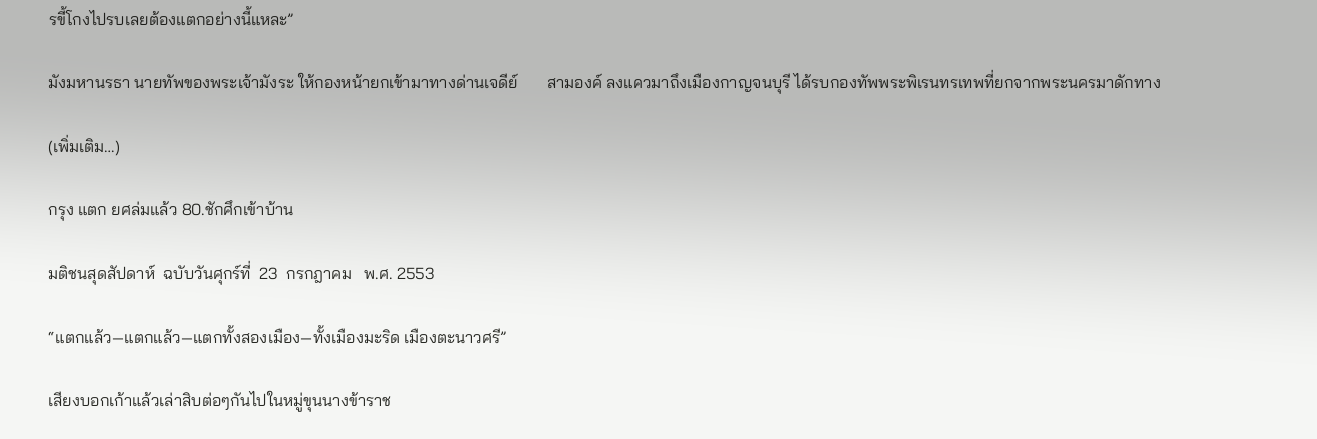รขี้โกงไปรบเลยต้องแตกอย่างนี้แหละ”

มังมหานรธา นายทัพของพระเจ้ามังระ ให้กองหน้ายกเข้ามาทางด่านเจดีย์       สามองค์ ลงแควมาถึงเมืองกาญจนบุรี ได้รบกองทัพพระพิเรนทรเทพที่ยกจากพระนครมาดักทาง

(เพิ่มเติม…)

กรุง แตก ยศล่มแล้ว 80.ชักศึกเข้าบ้าน

มติชนสุดสัปดาห์  ฉบับวันศุกร์ที่  23  กรกฎาคม   พ.ศ. 2553

“แตกแล้ว—แตกแล้ว—แตกทั้งสองเมือง—ทั้งเมืองมะริด เมืองตะนาวศรี”

เสียงบอกเก้าแล้วเล่าสิบต่อๆกันไปในหมู่ขุนนางข้าราช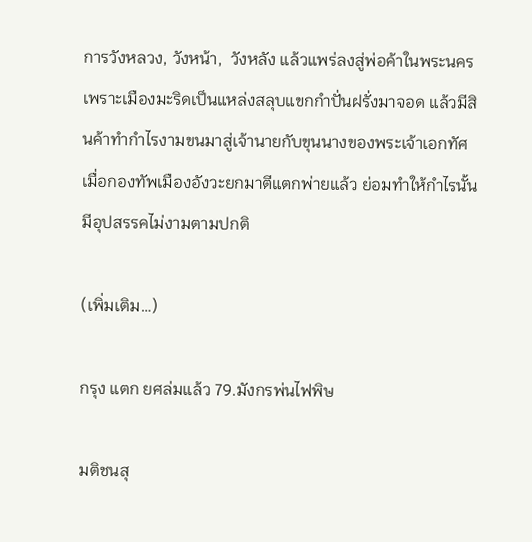การวังหลวง, วังหน้า,  วังหลัง แล้วแพร่ลงสู่พ่อค้าในพระนคร เพราะเมืองมะริดเป็นแหล่งสลุบแขกกำปั่นฝรั่งมาจอด แล้วมีสินค้าทำกำไรงามขนมาสู่เจ้านายกับขุนนางของพระเจ้าเอกทัศ เมื่อกองทัพเมืองอังวะยกมาตีแตกพ่ายแล้ว ย่อมทำให้กำไรนั้นมีอุปสรรคไม่งามตามปกติ

(เพิ่มเติม…)

กรุง แตก ยศล่มแล้ว 79.มังกรพ่นไฟพิษ

มติชนสุ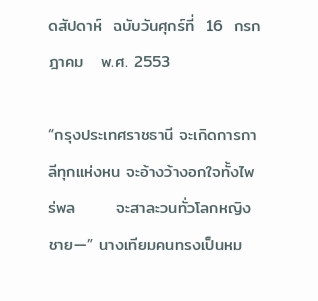ดสัปดาห์  ฉบับวันศุกร์ที่  16  กรกฎาคม   พ.ศ. 2553

“กรุงประเทศราชธานี จะเกิดการกาลีทุกแห่งหน จะอ้างว้างอกใจทั้งไพร่พล       จะสาละวนทั่วโลกหญิงชาย—” นางเทียมคนทรงเป็นหม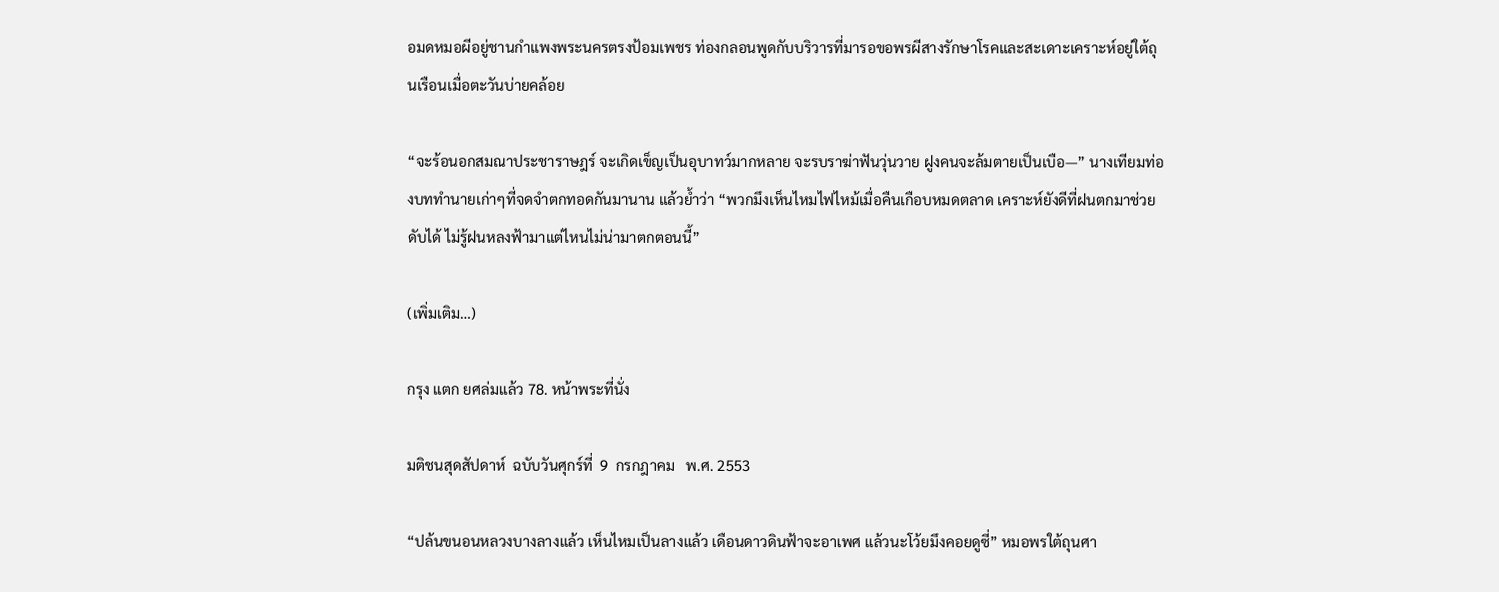อมดหมอผีอยู่ชานกำแพงพระนครตรงป้อมเพชร ท่องกลอนพูดกับบริวารที่มารอขอพรผีสางรักษาโรคและสะเดาะเคราะห์อยู่ใต้ถุนเรือนเมื่อตะวันบ่ายคล้อย

“จะร้อนอกสมณาประชาราษฎร์ จะเกิดเข็ญเป็นอุบาทว์มากหลาย จะรบราฆ่าฟันวุ่นวาย ฝูงคนจะล้มตายเป็นเบือ—” นางเทียมท่องบททำนายเก่าๆที่จดจำตกทอดกันมานาน แล้วย้ำว่า “พวกมึงเห็นไหมไฟไหม้เมื่อคืนเกือบหมดตลาด เคราะห์ยังดีที่ฝนตกมาช่วยดับได้ ไม่รู้ฝนหลงฟ้ามาแต่ไหนไม่น่ามาตกตอนนี้”

(เพิ่มเติม…)

กรุง แตก ยศล่มแล้ว 78. หน้าพระที่นั่ง

มติชนสุดสัปดาห์  ฉบับวันศุกร์ที่  9  กรกฎาคม   พ.ศ. 2553

“ปล้นขนอนหลวงบางลางแล้ว เห็นไหมเป็นลางแล้ว เดือนดาวดินฟ้าจะอาเพศ แล้วนะโว้ยมึงคอยดูซี่” หมอพรใต้ถุนศา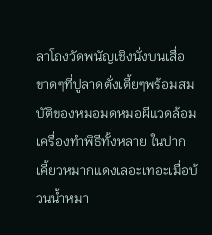ลาโถงวัดพนัญเชิงนั่งบนเสื่อขาดๆที่ปูลาดตั่งเตี้ยๆพร้อมสมบัติของหมอมดหมอผีแวดล้อมเครื่องทำพิธีทั้งหลาย ในปากเคี้ยวหมากแดงเลอะเทอะเมื่อบ้วนน้ำหมา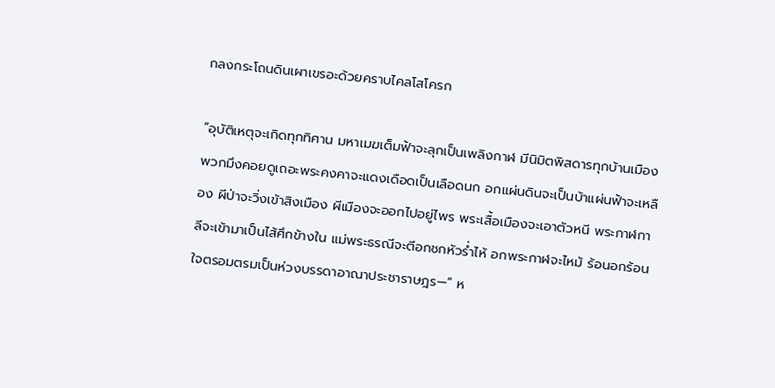กลงกระโถนดินเผาเขรอะด้วยคราบไคลโสโครก

“อุบัติเหตุจะเกิดทุกทิศาน มหาเมฆเต็มฟ้าจะลุกเป็นเพลิงกาฬ มีนิมิตพิสดารทุกบ้านเมือง พวกมึงคอยดูเถอะพระคงคาจะแดงเดือดเป็นเลือดนก อกแผ่นดินจะเป็นบ้าแผ่นฟ้าจะเหลือง ผีป่าจะวิ่งเข้าสิงเมือง ผีเมืองจะออกไปอยู่ไพร พระเสื้อเมืองจะเอาตัวหนี พระกาฬกาลีจะเข้ามาเป็นไส้ศึกข้างใน แม่พระธรณีจะตีอกชกหัวร่ำไห้ อกพระกาฬจะไหม้ ร้อนอกร้อนใจตรอมตรมเป็นห่วงบรรดาอาณาประชาราษฎร—” ห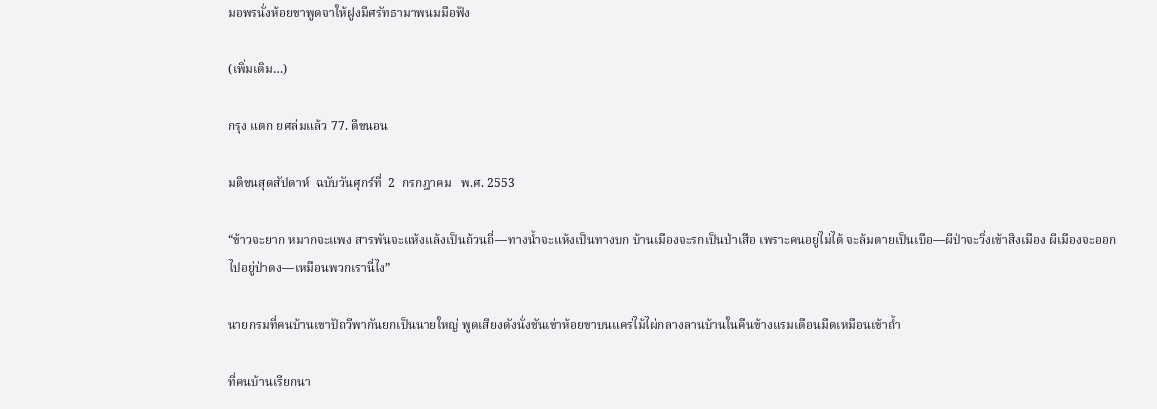มอพรนั่งห้อยขาพูดจาให้ฝูงมีศรัทธามาพนมมือฟัง

(เพิ่มเติม…)

กรุง แตก ยศล่มแล้ว 77. ตีขนอน

มติชนสุดสัปดาห์  ฉบับวันศุกร์ที่  2  กรกฎาคม   พ.ศ. 2553

“ข้าวจะยาก หมากจะแพง สารพันจะแห้งแล้งเป็นถ้วนถี่—ทางน้ำจะแห้งเป็นทางบก บ้านเมืองจะรกเป็นป่าเสือ เพราะคนอยู่ไม่ได้ จะล้มตายเป็นเบือ—ผีป่าจะวิ่งเข้าสิงเมือง ผีเมืองจะออกไปอยู่ป่าดง—เหมือนพวกเรานี่ไง”

นายกรมที่คนบ้านเขาปัถวีพากันยกเป็นนายใหญ่ พูดเสียงดังนั่งชันเข่าห้อยขาบนแคร่ไม้ไผ่กลางลานบ้านในคืนข้างแรมเดือนมืดเหมือนเข้าถ้ำ

ที่คนบ้านเรียกนา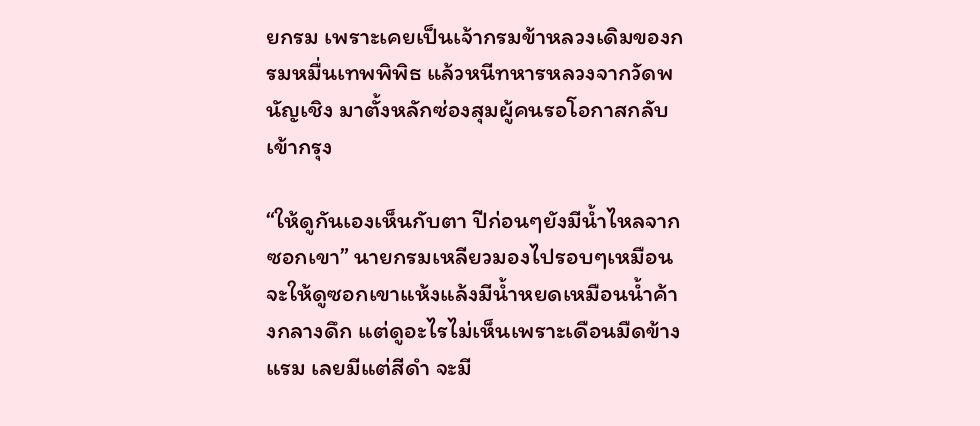ยกรม เพราะเคยเป็นเจ้ากรมข้าหลวงเดิมของกรมหมื่นเทพพิพิธ แล้วหนีทหารหลวงจากวัดพนัญเชิง มาตั้งหลักซ่องสุมผู้คนรอโอกาสกลับเข้ากรุง

“ให้ดูกันเองเห็นกับตา ปีก่อนๆยังมีน้ำไหลจากซอกเขา” นายกรมเหลียวมองไปรอบๆเหมือนจะให้ดูซอกเขาแห้งแล้งมีน้ำหยดเหมือนน้ำค้างกลางดึก แต่ดูอะไรไม่เห็นเพราะเดือนมืดข้างแรม เลยมีแต่สีดำ จะมี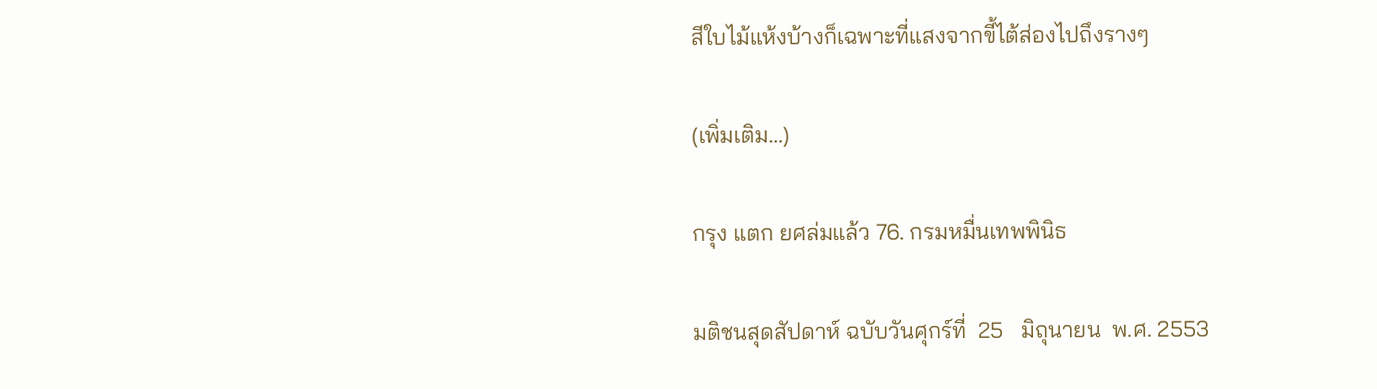สีใบไม้แห้งบ้างก็เฉพาะที่แสงจากขี้ไต้ส่องไปถึงรางๆ

(เพิ่มเติม…)

กรุง แตก ยศล่มแล้ว 76. กรมหมื่นเทพพินิธ

มติชนสุดสัปดาห์ ฉบับวันศุกร์ที่  25   มิถุนายน  พ.ศ. 2553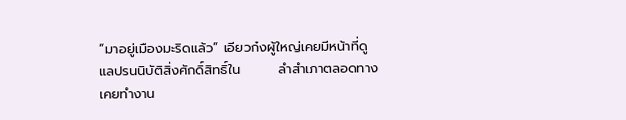“มาอยู่เมืองมะริดแล้ว” เอียวก๋งผู้ใหญ่เคยมีหน้าที่ดูแลปรนนิบัติสิ่งศักดิ์สิทธิ์ใน        ลำสำเภาตลอดทาง เคยทำงาน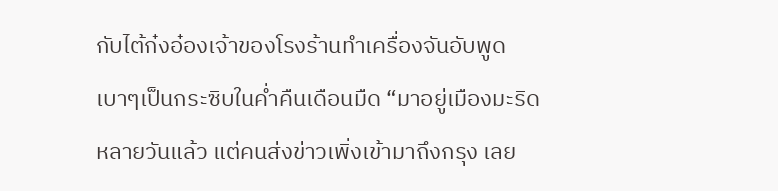กับไต้ก๋งอ๋องเจ้าของโรงร้านทำเครื่องจันอับพูดเบาๆเป็นกระซิบในค่ำคืนเดือนมืด “มาอยู่เมืองมะริดหลายวันแล้ว แต่คนส่งข่าวเพิ่งเข้ามาถึงกรุง เลย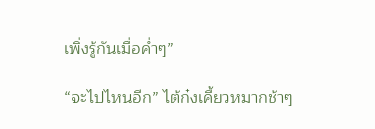เพิ่งรู้กันเมื่อค่ำๆ”

“จะไปไหนอีก” ไต้ก๋งเคี้ยวหมากช้าๆ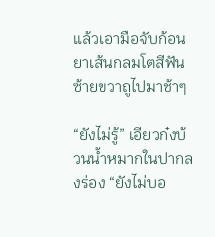แล้วเอามือจับก้อนยาเส้นกลมโตสีฟันซ้ายขวาถูไปมาช้าๆ

“ยังไม่รู้” เอียวก๋งบ้วนน้ำหมากในปากลงร่อง “ยังไม่บอ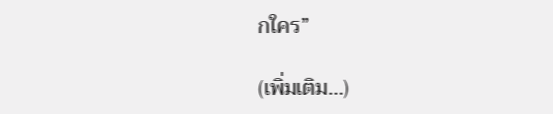กใคร”

(เพิ่มเติม…)